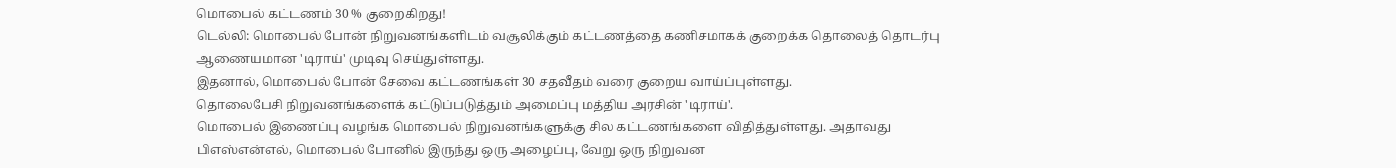மொபைல் கட்டணம் 30 % குறைகிறது!
டெல்லி: மொபைல் போன் நிறுவனங்களிடம் வசூலிக்கும் கட்டணத்தை கணிசமாகக் குறைக்க தொலைத் தொடர்பு ஆணையமான 'டிராய்' முடிவு செய்துள்ளது.
இதனால், மொபைல் போன் சேவை கட்டணங்கள் 30 சதவீதம் வரை குறைய வாய்ப்புள்ளது.
தொலைபேசி நிறுவனங்களைக் கட்டுப்படுத்தும் அமைப்பு மத்திய அரசின் 'டிராய்'.
மொபைல் இணைப்பு வழங்க மொபைல் நிறுவனங்களுக்கு சில கட்டணங்களை விதித்துள்ளது. அதாவது பிஎஸ்என்எல், மொபைல் போனில் இருந்து ஒரு அழைப்பு, வேறு ஒரு நிறுவன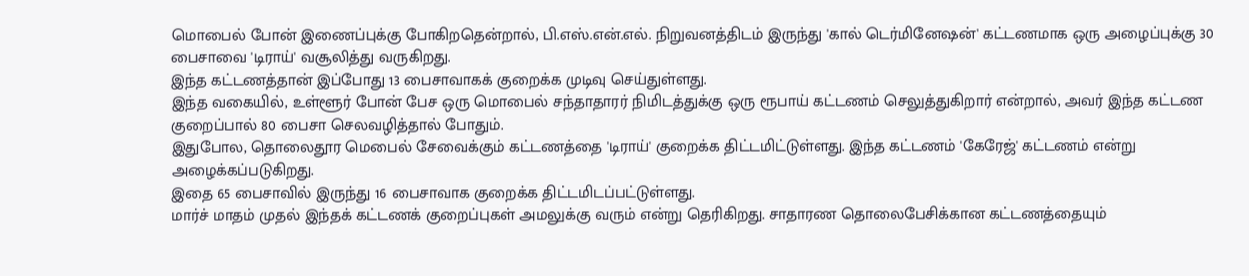மொபைல் போன் இணைப்புக்கு போகிறதென்றால், பி.எஸ்.என்.எல். நிறுவனத்திடம் இருந்து 'கால் டெர்மினேஷன்' கட்டணமாக ஒரு அழைப்புக்கு 30 பைசாவை 'டிராய்' வசூலித்து வருகிறது.
இந்த கட்டணத்தான் இப்போது 13 பைசாவாகக் குறைக்க முடிவு செய்துள்ளது.
இந்த வகையில், உள்ளூர் போன் பேச ஒரு மொபைல் சந்தாதாரர் நிமிடத்துக்கு ஒரு ரூபாய் கட்டணம் செலுத்துகிறார் என்றால், அவர் இந்த கட்டண குறைப்பால் 80 பைசா செலவழித்தால் போதும்.
இதுபோல, தொலைதூர மெபைல் சேவைக்கும் கட்டணத்தை 'டிராய்' குறைக்க திட்டமிட்டுள்ளது. இந்த கட்டணம் 'கேரேஜ்' கட்டணம் என்று அழைக்கப்படுகிறது.
இதை 65 பைசாவில் இருந்து 16 பைசாவாக குறைக்க திட்டமிடப்பட்டுள்ளது.
மார்ச் மாதம் முதல் இந்தக் கட்டணக் குறைப்புகள் அமலுக்கு வரும் என்று தெரிகிறது. சாதாரண தொலைபேசிக்கான கட்டணத்தையும்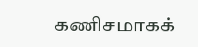கணிசமாகக்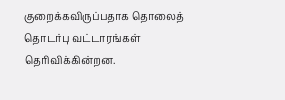குறைக்கவிருப்பதாக தொலைத் தொடர்பு வட்டாரங்கள் தெரிவிக்கின்றன.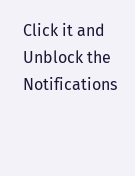Click it and Unblock the Notifications